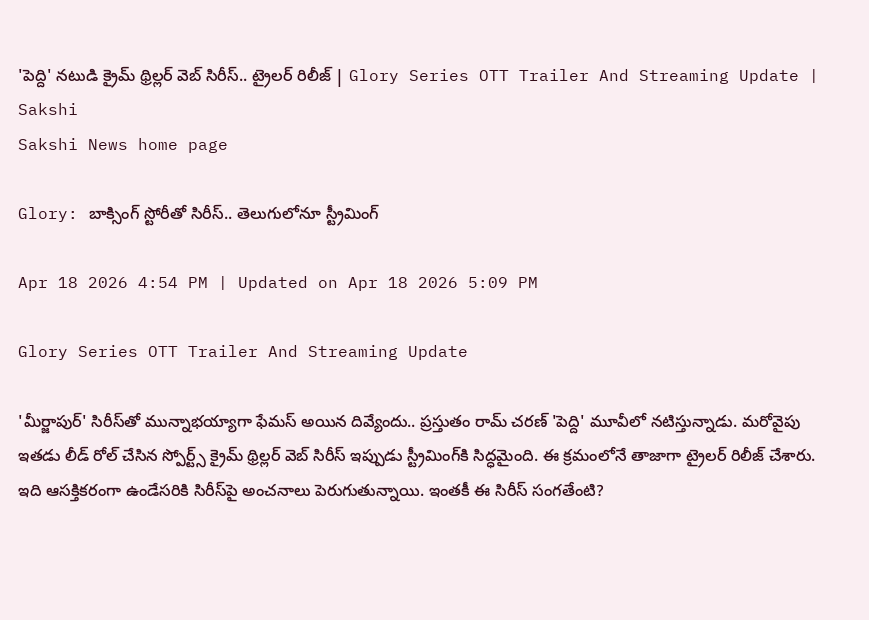'పెద్ది' నటుడి క్రైమ్ థ్రిల్లర్ వెబ్ సిరీస్.. ట్రైలర్ రిలీజ్ | Glory Series OTT Trailer And Streaming Update | Sakshi
Sakshi News home page

Glory: బాక్సింగ్ స్టోరీతో సిరీస్.. తెలుగులోనూ స్ట్రీమింగ్

Apr 18 2026 4:54 PM | Updated on Apr 18 2026 5:09 PM

Glory Series OTT Trailer And Streaming Update

'మీర్జాపుర్' సిరీస్‌తో మున్నాభయ్యాగా ఫేమస్ అయిన దివ్యేందు.. ప్రస్తుతం రామ్ చరణ్ 'పెద్ది' మూవీలో నటిస్తున్నాడు. మరోవైపు ఇతడు లీడ్ రోల్ చేసిన స్పోర్ట్స్ క్రైమ్ థ్రిల్లర్ వెబ్ సిరీస్ ఇప్పుడు స్ట్రీమింగ్‌కి సిద్ధమైంది. ఈ క్రమంలోనే తాజాగా ట్రైలర్ రిలీజ్ చేశారు. ఇది ఆసక్తికరంగా ఉండేసరికి సిరీస్‌పై అంచనాలు పెరుగుతున్నాయి. ఇంతకీ ఈ సిరీస్ సంగతేంటి?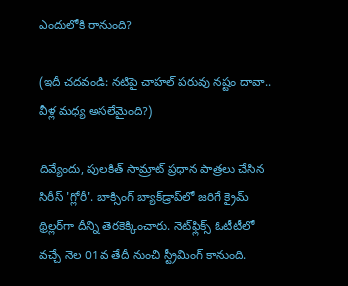ఎందులోకి రానుంది?

(ఇదీ చదవండి: నటిపై చాహల్ పరువు నష్టం దావా.. వీళ్ల మధ్య అసలేమైంది?)

దివ్యేందు, పులకిత్ సామ్రాట్ ప్రధాన పాత్రలు చేసిన సిరీస్ 'గ్లోరీ'. బాక్సింగ్ బ్యాక్‌డ్రాప్‌లో జరిగే క్రైమ్ థ్రిల్లర్‌గా దీన్ని తెరకెక్కించారు. నెట్‌ఫ్లిక్స్ ఓటీటీలో వచ్చే నెల 01వ తేదీ నుంచి స్ట్రీమింగ్ కానుంది.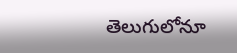తెలుగులోనూ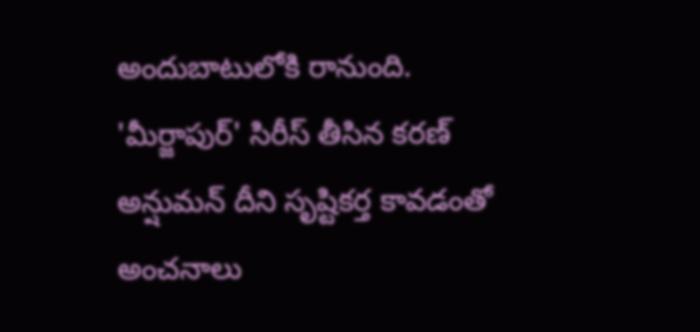అందుబాటులోకి రానుంది. 'మీర్జాపుర్' సిరీస్ తీసిన కరణ్ అన్షుమన్ దీని సృష్టికర్త కావడంతో అంచనాలు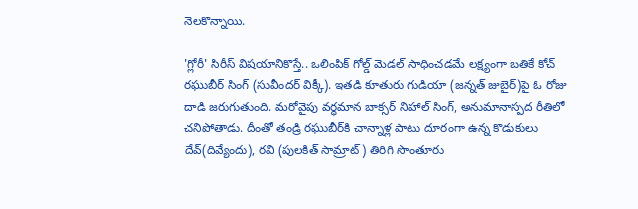నెలకొన్నాయి.

'గ్లోరీ' సిరీస్ విషయానికొస్తే.. ఒలింపిక్ గోల్డ్ మెడల్ సాధించడమే లక్ష‍్యంగా బతికే కోచ్ రఘుబీర్ సింగ్ (సువీందర్ విక్కీ). ఇతడి కూతురు గుడియా (జన్నత్ జుబైర్)పై ఓ రోజు దాడి జరుగుతుంది. మరోవైపు వర్ధమాన బాక్సర్ నిహాల్ సింగ్, అనుమానాస్పద రీతిలో చనిపోతాడు. దీంతో తండ్రి రఘుబీర్‌కి చాన్నాళ్ల పాటు దూరంగా ఉన్న కొడుకులు దేవ్(దివ్యేందు), రవి (పులకిత్ సామ్రాట్) తిరిగి సొంతూరు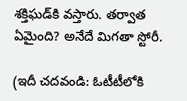శక్తిఘడ్‌కి వస్తారు. తర్వాత ఏమైంది? అనేదే మిగతా స్టోరీ.

(ఇదీ చదవండి: ఓటీటీలోకి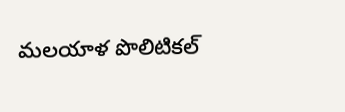మలయాళ పొలిటికల్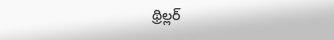థ్రిల్లర్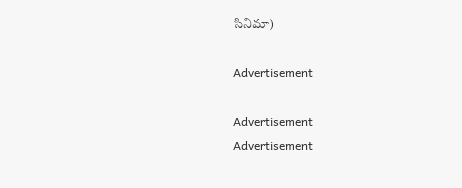సినిమా)

Advertisement

Advertisement
Advertisement